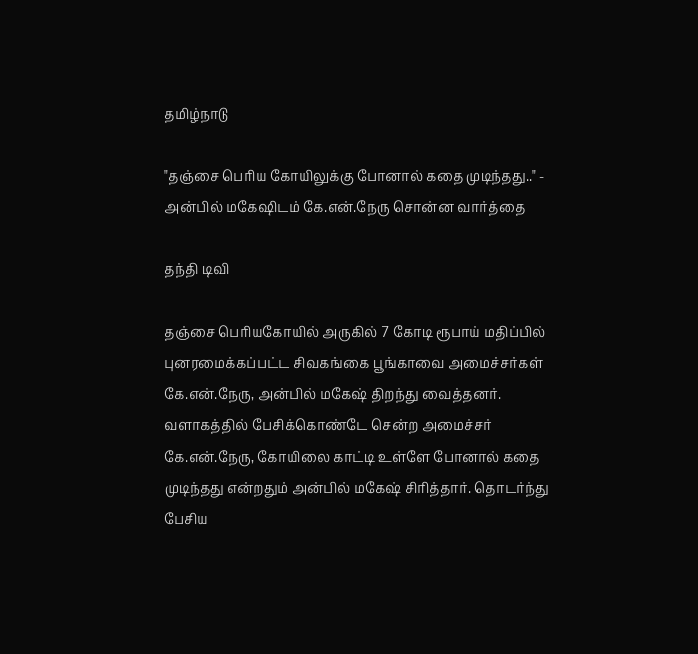தமிழ்நாடு

"தஞ்சை பெரிய கோயிலுக்கு போனால் கதை முடிந்தது.." - அன்பில் மகேஷிடம் கே.என்.நேரு சொன்ன வார்த்தை

தந்தி டிவி

தஞ்சை பெரியகோயில் அருகில் 7 கோடி ரூபாய் மதிப்பில் புனரமைக்கப்பட்ட சிவகங்கை பூங்காவை அமைச்சர்கள் கே.என்.நேரு, அன்பில் மகேஷ் திறந்து வைத்தனர். வளாகத்தில் பேசிக்கொண்டே சென்ற அமைச்சர் கே.என்.நேரு, கோயிலை காட்டி உள்ளே போனால் கதை முடிந்தது என்றதும் அன்பில் மகேஷ் சிரித்தார். தொடர்ந்து பேசிய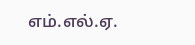எம்.எல்.ஏ.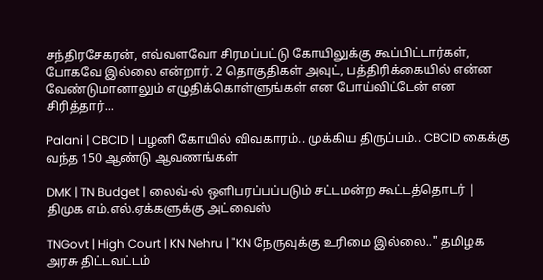சந்திரசேகரன், எவ்வளவோ சிரமப்பட்டு கோயிலுக்கு கூப்பிட்டார்கள், போகவே இல்லை என்றார். 2 தொகுதிகள் அவுட், பத்திரிக்கையில் என்ன வேண்டுமானாலும் எழுதிக்கொள்ளுங்கள் என போய்விட்டேன் என சிரித்தார்...

Palani | CBCID | பழனி கோயில் விவகாரம்.. முக்கிய திருப்பம்.. CBCID கைக்கு வந்த 150 ஆண்டு ஆவணங்கள்

DMK | TN Budget | லைவ்-ல் ஒளிபரப்பப்படும் சட்டமன்ற கூட்டத்தொடர் | திமுக எம்.எல்.ஏக்களுக்கு அட்வைஸ்

TNGovt | High Court | KN Nehru | "KN நேருவுக்கு உரிமை இல்லை.." தமிழக அரசு திட்டவட்டம்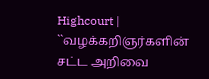Highcourt | ``வழக்கறிஞர்களின் சட்ட அறிவை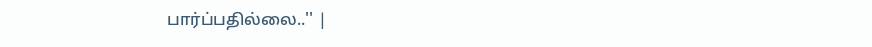பார்ப்பதில்லை..'' |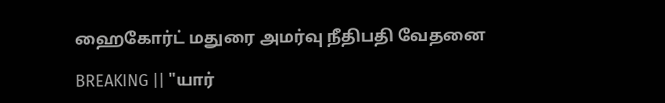ஹைகோர்ட் மதுரை அமர்வு நீதிபதி வேதனை

BREAKING || "யார்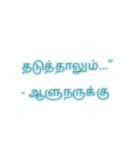தடுத்தாலும்..." - ஆளுநருக்கு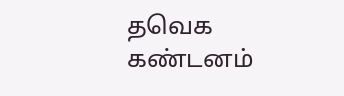தவெக கண்டனம்